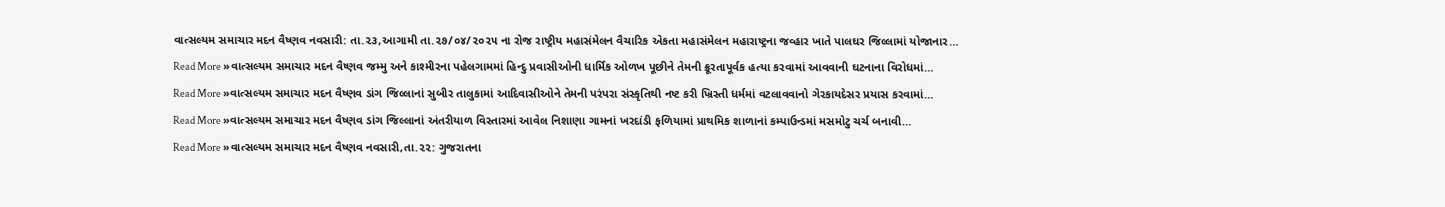વાત્સલ્યમ સમાચાર મદન વૈષ્ણવ નવસારી: તા.૨૩,આગામી તા.૨૭/૦૪/૨૦૨૫ ના રોજ રાષ્ટ્રીય મહાસંમેલન વૈચારિક એકતા મહાસંમેલન મહારાષ્ટ્રના જવ્હાર ખાતે પાલઘર જિલ્લામાં યોજાનાર…
Read More »વાત્સલ્યમ સમાચાર મદન વૈષ્ણવ જમ્મુ અને કાશ્મીરના પહેલગામમાં હિન્દુ પ્રવાસીઓની ધાર્મિક ઓળખ પૂછીને તેમની ક્રૂરતાપૂર્વક હત્યા કરવામાં આવવાની ઘટનાના વિરોધમાં…
Read More »વાત્સલ્યમ સમાચાર મદન વૈષ્ણવ ડાંગ જિલ્લાનાં સુબીર તાલુકામાં આદિવાસીઓને તેમની પરંપરા સંસ્કૃતિથી નષ્ટ કરી ખ્રિસ્તી ધર્મમાં વટલાવવાનો ગેરકાયદેસર પ્રયાસ કરવામાં…
Read More »વાત્સલ્યમ સમાચાર મદન વૈષ્ણવ ડાંગ જિલ્લાનાં અંતરીયાળ વિસ્તારમાં આવેલ નિશાણા ગામનાં ખરદાંડી ફળિયામાં પ્રાથમિક શાળાનાં કમ્પાઉન્ડમાં મસમોટુ ચર્ચ બનાવી…
Read More »વાત્સલ્યમ સમાચાર મદન વૈષ્ણવ નવસારી,તા.૨૨: ગુજરાતના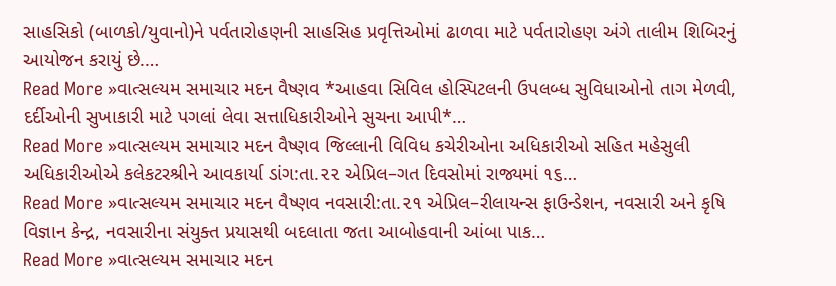સાહસિકો (બાળકો/યુવાનો)ને પર્વતારોહણની સાહસિહ પ્રવૃત્તિઓમાં ઢાળવા માટે પર્વતારોહણ અંગે તાલીમ શિબિરનું આયોજન કરાયું છે.…
Read More »વાત્સલ્યમ સમાચાર મદન વૈષ્ણવ *આહવા સિવિલ હોસ્પિટલની ઉપલબ્ધ સુવિધાઓનો તાગ મેળવી, દર્દીઓની સુખાકારી માટે પગલાં લેવા સત્તાધિકારીઓને સુચના આપી*…
Read More »વાત્સલ્યમ સમાચાર મદન વૈષ્ણવ જિલ્લાની વિવિધ કચેરીઓના અધિકારીઓ સહિત મહેસુલી અધિકારીઓએ કલેકટરશ્રીને આવકાર્યા ડાંગ:તા.૨૨ એપ્રિલ–ગત દિવસોમાં રાજ્યમાં ૧૬…
Read More »વાત્સલ્યમ સમાચાર મદન વૈષ્ણવ નવસારી:તા.૨૧ એપ્રિલ–રીલાયન્સ ફાઉન્ડેશન, નવસારી અને કૃષિ વિજ્ઞાન કેન્દ્ર, નવસારીના સંયુક્ત પ્રયાસથી બદલાતા જતા આબોહવાની આંબા પાક…
Read More »વાત્સલ્યમ સમાચાર મદન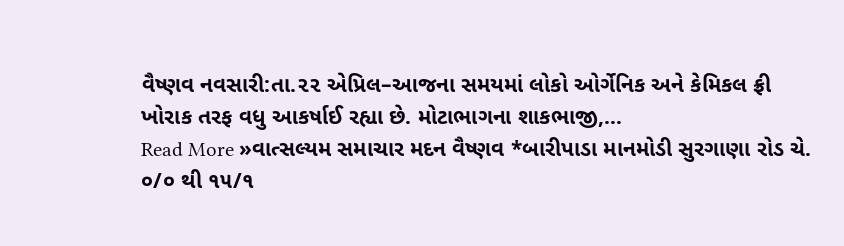વૈષ્ણવ નવસારી:તા.૨૨ એપ્રિલ–આજના સમયમાં લોકો ઓર્ગેનિક અને કેમિકલ ફ્રી ખોરાક તરફ વધુ આકર્ષાઈ રહ્યા છે. મોટાભાગના શાકભાજી,…
Read More »વાત્સલ્યમ સમાચાર મદન વૈષ્ણવ *બારીપાડા માનમોડી સુરગાણા રોડ ચે. ૦/૦ થી ૧૫/૧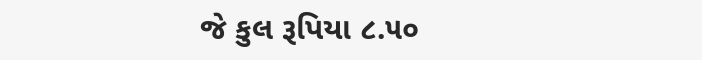જે કુલ રૂપિયા ૮.૫૦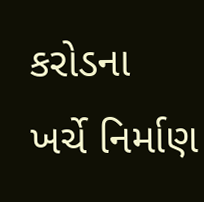કરોડના ખર્ચે નિર્માણ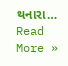થનારા…
Read More »